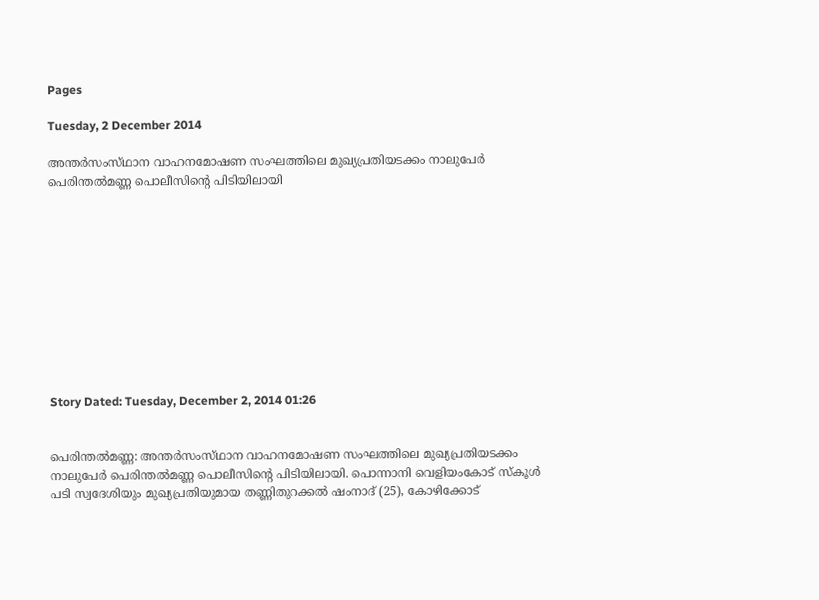Pages

Tuesday, 2 December 2014

അന്തര്‍സംസ്‌ഥാന വാഹനമോഷണ സംഘത്തിലെ മുഖ്യപ്രതിയടക്കം നാലുപേര്‍ പെരിന്തല്‍മണ്ണ പൊലീസിന്റെ പിടിയിലായി











Story Dated: Tuesday, December 2, 2014 01:26


പെരിന്തല്‍മണ്ണ: അന്തര്‍സംസ്‌ഥാന വാഹനമോഷണ സംഘത്തിലെ മുഖ്യപ്രതിയടക്കം നാലുപേര്‍ പെരിന്തല്‍മണ്ണ പൊലീസിന്റെ പിടിയിലായി. പൊന്നാനി വെളിയംകോട്‌ സ്‌കൂള്‍ പടി സ്വദേശിയും മുഖ്യപ്രതിയുമായ തണ്ണിതുറക്കല്‍ ഷംനാദ്‌ (25), കോഴിക്കോട്‌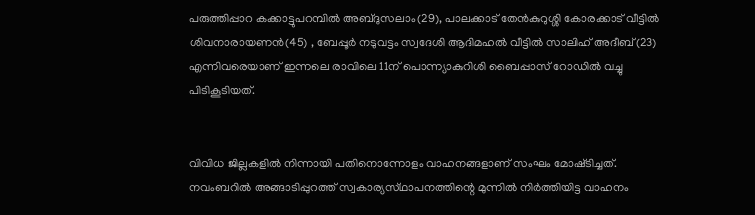പരുത്തിപ്പാറ കക്കാട്ടുപറമ്പില്‍ അബ്‌ദുസലാം(29), പാലക്കാട്‌ തേന്‍കുറുശ്ശി കോരക്കാട്‌ വീട്ടില്‍ ശിവനാരായണന്‍(45) , ബേപ്പൂര്‍ നടുവട്ടം സ്വദേശി ആദിമഹല്‍ വീട്ടില്‍ സാലിഹ്‌ അദീബ്‌(23) എന്നിവരെയാണ്‌ ഇന്നലെ രാവിലെ 11ന്‌ പൊന്ന്യാകുറിശി ബൈപ്പാസ്‌ റോഡില്‍ വച്ചു പിടികൂടിയത്‌.


വിവിധ ജില്ലകളില്‍ നിന്നായി പതിനൊന്നോളം വാഹനങ്ങളാണ്‌ സംഘം മോഷ്‌ടിച്ചത്‌. നവംബറില്‍ അങ്ങാടിപ്പുറത്ത്‌ സ്വകാര്യസ്‌ഥാപനത്തിന്റെ മുന്നില്‍ നിര്‍ത്തിയിട്ട വാഹനം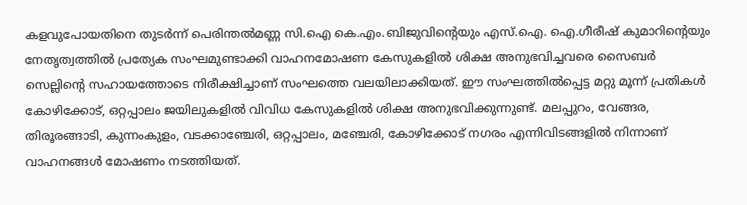കളവുപോയതിനെ തുടര്‍ന്ന്‌ പെരിന്തല്‍മണ്ണ സി.ഐ കെ.എം.ബിജുവിന്റെയും എസ്‌.ഐ. ഐ.ഗീരീഷ്‌ കുമാറിന്റെയും നേതൃത്വത്തില്‍ പ്രത്യേക സംഘമുണ്ടാക്കി വാഹനമോഷണ കേസുകളില്‍ ശിക്ഷ അനുഭവിച്ചവരെ സൈബര്‍ സെല്ലിന്റെ സഹായത്തോടെ നിരീക്ഷിച്ചാണ്‌ സംഘത്തെ വലയിലാക്കിയത്‌. ഈ സംഘത്തില്‍പ്പെട്ട മറ്റു മൂന്ന്‌ പ്രതികള്‍ കോഴിക്കോട്‌, ഒറ്റപ്പാലം ജയിലുകളില്‍ വിവിധ കേസുകളില്‍ ശിക്ഷ അനുഭവിക്കുന്നുണ്ട്‌. മലപ്പുറം, വേങ്ങര, തിരൂരങ്ങാടി, കുന്നംകുളം, വടക്കാഞ്ചേരി, ഒറ്റപ്പാലം, മഞ്ചേരി, കോഴിക്കോട്‌ നഗരം എന്നിവിടങ്ങളില്‍ നിന്നാണ്‌ വാഹനങ്ങള്‍ മോഷണം നടത്തിയത്‌.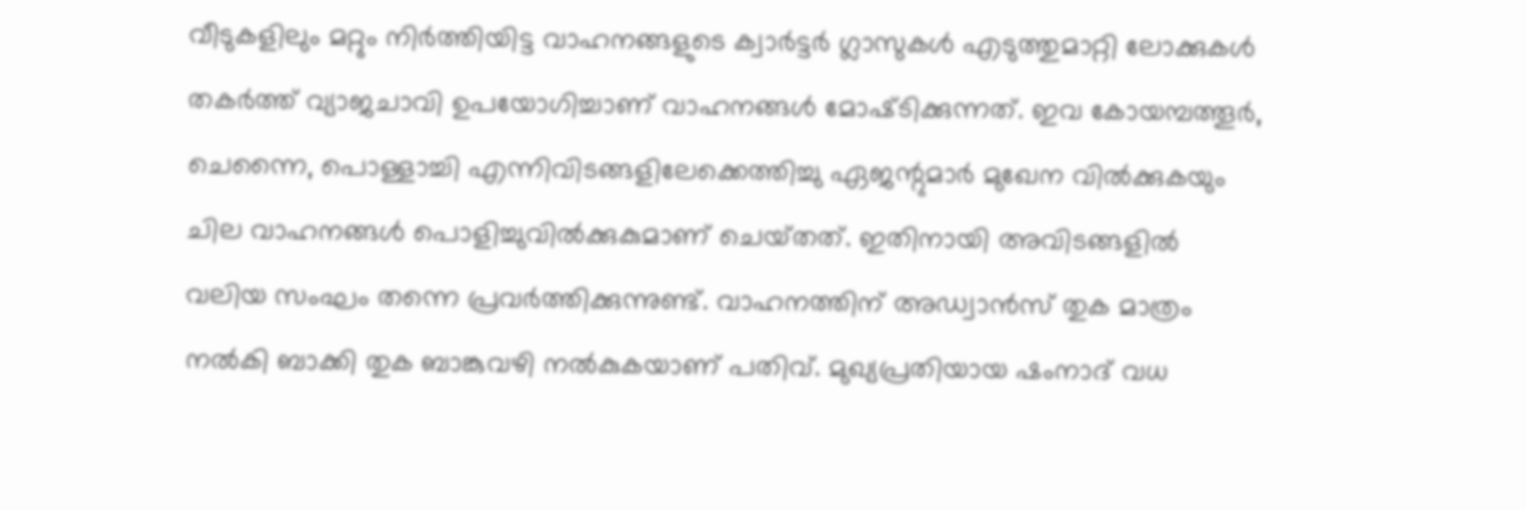വീടുകളിലും മറ്റും നിര്‍ത്തിയിട്ട വാഹനങ്ങളുടെ ക്വാര്‍ട്ടര്‍ ഗ്ലാസുകള്‍ എടുത്തുമാറ്റി ലോക്കുകള്‍ തകര്‍ത്ത്‌ വ്യാജചാവി ഉപയോഗിച്ചാണ്‌ വാഹനങ്ങള്‍ മോഷ്‌ടിക്കുന്നത്‌. ഇവ കോയമ്പത്തൂര്‍, ചെന്നൈ, പൊള്ളാച്ചി എന്നിവിടങ്ങളിലേക്കെത്തിച്ചു ഏജന്റുമാര്‍ മുഖേന വില്‍ക്കുകയും ചില വാഹനങ്ങള്‍ പൊളിച്ചുവില്‍ക്കുകുമാണ്‌ ചെയ്‌തത്‌. ഇതിനായി അവിടങ്ങളില്‍ വലിയ സംഘം തന്നെ പ്രവര്‍ത്തിക്കുന്നുണ്ട്‌. വാഹനത്തിന്‌ അഡ്വാന്‍സ്‌ തുക മാത്രം നല്‍കി ബാക്കി തുക ബാങ്കുവഴി നല്‍കുകയാണ്‌ പതിവ്‌. മുഖ്യപ്രതിയായ ഷംനാദ്‌ വധ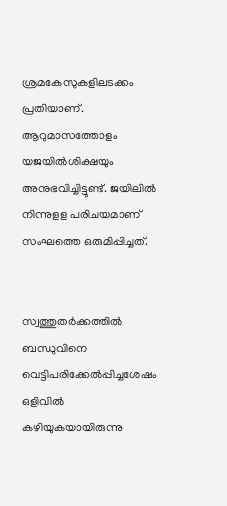ശ്രമകേസുകളിലടക്കം പ്രതിയാണ്‌. ആറുമാസത്തോളം യജയില്‍ശിക്ഷയും അനുഭവിച്ചിട്ടുണ്ട്‌. ജയിലില്‍ നിന്നുളള പരിചയമാണ്‌ സംഘത്തെ ഒരുമിപ്പിച്ചത്‌.


സ്വത്തുതര്‍ക്കത്തില്‍ ബന്ധുവിനെ വെട്ടിപരിക്കേല്‍പ്പിച്ചശേഷം ഒളിവില്‍ കഴിയുകയായിരുന്നു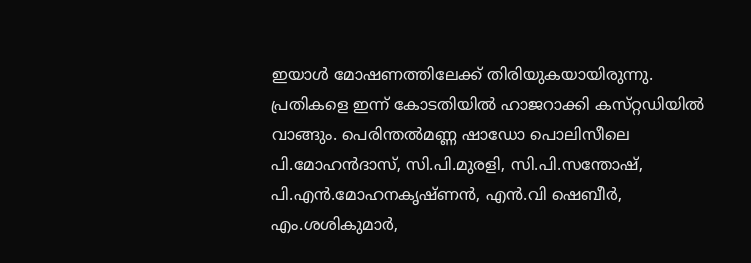ഇയാള്‍ മോഷണത്തിലേക്ക്‌ തിരിയുകയായിരുന്നു. പ്രതികളെ ഇന്ന്‌ കോടതിയില്‍ ഹാജറാക്കി കസ്‌റ്റഡിയില്‍ വാങ്ങും. പെരിന്തല്‍മണ്ണ ഷാഡോ പൊലിസീലെ പി.മോഹന്‍ദാസ്‌, സി.പി.മുരളി, സി.പി.സന്തോഷ്‌, പി.എന്‍.മോഹനകൃഷ്‌ണന്‍, എന്‍.വി ഷെബീര്‍, എം.ശശികുമാര്‍,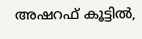അഷറഫ്‌ കൂട്ടില്‍,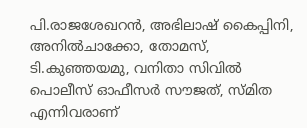പി.രാജശേഖറന്‍, അഭിലാഷ്‌ കൈപ്പിനി, അനില്‍ചാക്കോ, തോമസ്‌, ടി.കുഞ്ഞയമു, വനിതാ സിവില്‍ പൊലീസ്‌ ഓഫീസര്‍ സൗജത്‌, സ്‌മിത എന്നിവരാണ്‌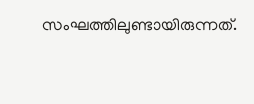സംഘത്തിലുണ്ടായിരുന്നത്‌.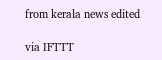from kerala news edited

via IFTTT